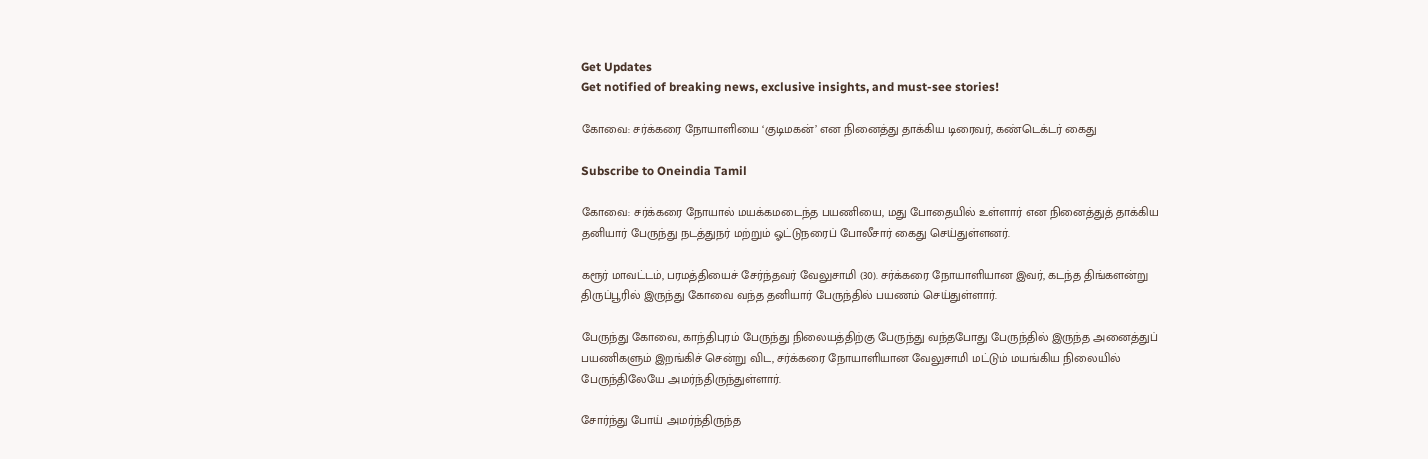Get Updates
Get notified of breaking news, exclusive insights, and must-see stories!

கோவை: சர்க்கரை நோயாளியை ‘குடிமகன்’ என நினைத்து தாக்கிய டிரைவர், கண்டெக்டர் கைது

Subscribe to Oneindia Tamil

கோவை: சர்க்கரை நோயால் மயக்கமடைந்த பயணியை, மது போதையில் உள்ளார் என நினைத்துத் தாக்கிய தனியார் பேருந்து நடத்துநர் மற்றும் ஓட்டுநரைப் போலீசார் கைது செய்துள்ளனர்.

கரூர் மாவட்டம், பரமத்தியைச் சேர்ந்தவர் வேலுசாமி (30). சர்க்கரை நோயாளியான இவர், கடந்த திங்களன்று திருப்பூரில் இருந்து கோவை வந்த தனியார் பேருந்தில் பயணம் செய்துள்ளார்.

பேருந்து கோவை, காந்திபுரம் பேருந்து நிலையத்திற்கு பேருந்து வந்தபோது பேருந்தில் இருந்த அனைத்துப் பயணிகளும் இறங்கிச் சென்று விட, சர்க்கரை நோயாளியான வேலுசாமி மட்டும் மயங்கிய நிலையில் பேருந்திலேயே அமர்ந்திருந்துள்ளார்.

சோர்ந்து போய் அமர்ந்திருந்த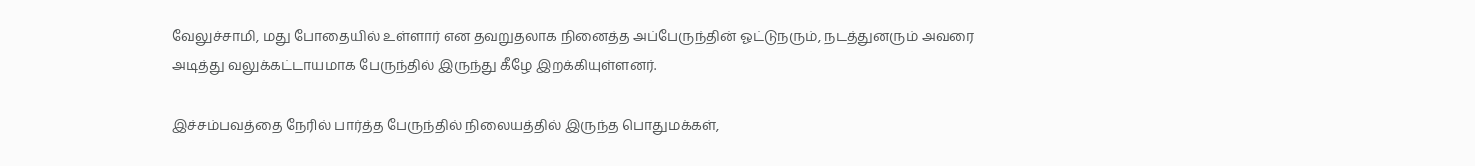வேலுச்சாமி, மது போதையில் உள்ளார் என தவறுதலாக நினைத்த அப்பேருந்தின் ஓட்டுநரும், நடத்துனரும் அவரை அடித்து வலுக்கட்டாயமாக பேருந்தில் இருந்து கீழே இறக்கியுள்ளனர்.

இச்சம்பவத்தை நேரில் பார்த்த பேருந்தில் நிலையத்தில் இருந்த பொதுமக்கள்,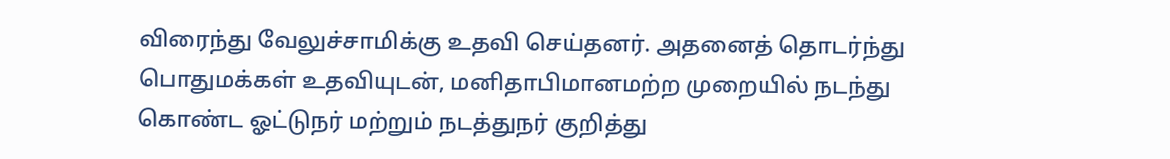விரைந்து வேலுச்சாமிக்கு உதவி செய்தனர். அதனைத் தொடர்ந்து பொதுமக்கள் உதவியுடன், மனிதாபிமானமற்ற முறையில் நடந்து கொண்ட ஓட்டுநர் மற்றும் நடத்துநர் குறித்து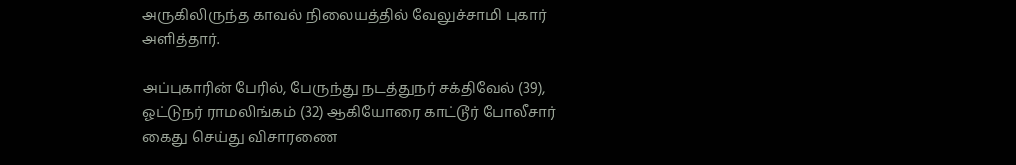அருகிலிருந்த காவல் நிலையத்தில் வேலுச்சாமி புகார் அளித்தார்.

அப்புகாரின் பேரில், பேருந்து நடத்துநர் சக்திவேல் (39), ஓட்டுநர் ராமலிங்கம் (32) ஆகியோரை காட்டூர் போலீசார் கைது செய்து விசாரணை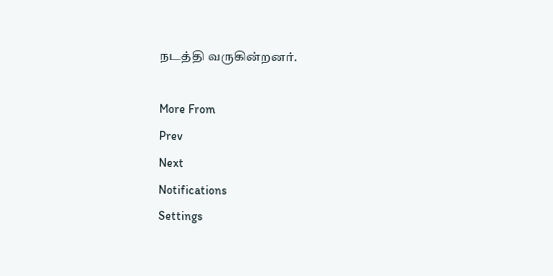நடத்தி வருகின்றனர்.

More From
Prev
Next
Notifications
Settings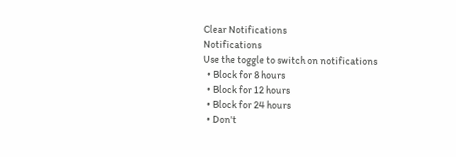Clear Notifications
Notifications
Use the toggle to switch on notifications
  • Block for 8 hours
  • Block for 12 hours
  • Block for 24 hours
  • Don't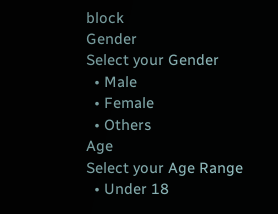block
Gender
Select your Gender
  • Male
  • Female
  • Others
Age
Select your Age Range
  • Under 18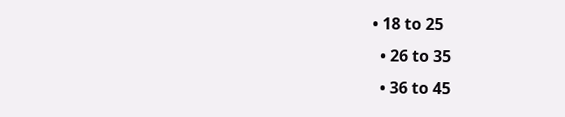• 18 to 25
  • 26 to 35
  • 36 to 45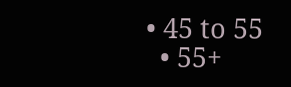• 45 to 55
  • 55+